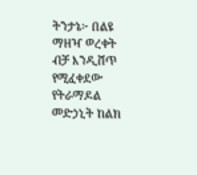ትንታኔ፦ በልዩ ማዘዣ ወረቀት ብቻ እንዲሸጥ የሚፈቀደው የትራማዶል መድኃኒት ከልክ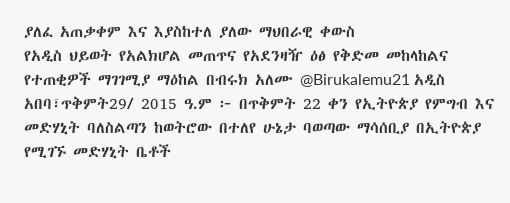ያለፈ አጠቃቀም እና እያስከተለ ያለው ማህበራዊ ቀውስ
የአዲስ ህይወት የአልክሆል መጠጥና የአደንዛዥ ዕፅ የቅድመ መከላከልና የተጠቂዎች ማገገሚያ ማዕከል በብሩክ አለሙ @Birukalemu21 አዲስ አበባ፣ጥቅምት29/ 2015 ዓ.ም ፦ በጥቅምት 22 ቀን የኢትዮጵያ የምግብ እና መድሃኒት ባለስልጣን ከወትሮው በተለየ ሁኔታ ባወጣው ማሳሰቢያ በኢትዮጵያ የሚገኙ መድሃኒት ቤቶች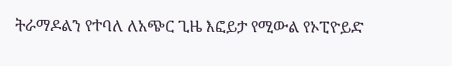ትራማዶልን የተባለ ለአጭር ጊዜ እፎይታ የሚውል የኦፒዮይድ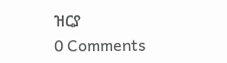ዝርያ
0 Comments